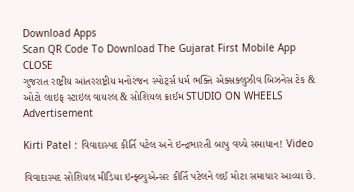Download Apps
Scan QR Code To Download The Gujarat First Mobile App CLOSE
ગુજરાત રાષ્ટ્રીય આંતરરાષ્ટ્રીય મનોરંજન સ્પોર્ટ્સ ધર્મ ભક્તિ એક્સક્લુઝીવ બિઝનેસ ટેક & ઓટો લાઇફ સ્ટાઇલ વાયરલ & સોશિયલ ક્રાઈમ STUDIO ON WHEELS
Advertisement

Kirti Patel : વિવાદાસ્પદ કીર્તિ પટેલ અને ઇન્દ્રભારતી બાપુ વચ્ચે સમાધાન! Video

વિવાદાસ્પદ સોશિયલ મીડિયા ઇન્ફ્લ્યુએન્સર કીર્તિ પટેલને લઈ મોટા સમાચાર આવ્યા છે.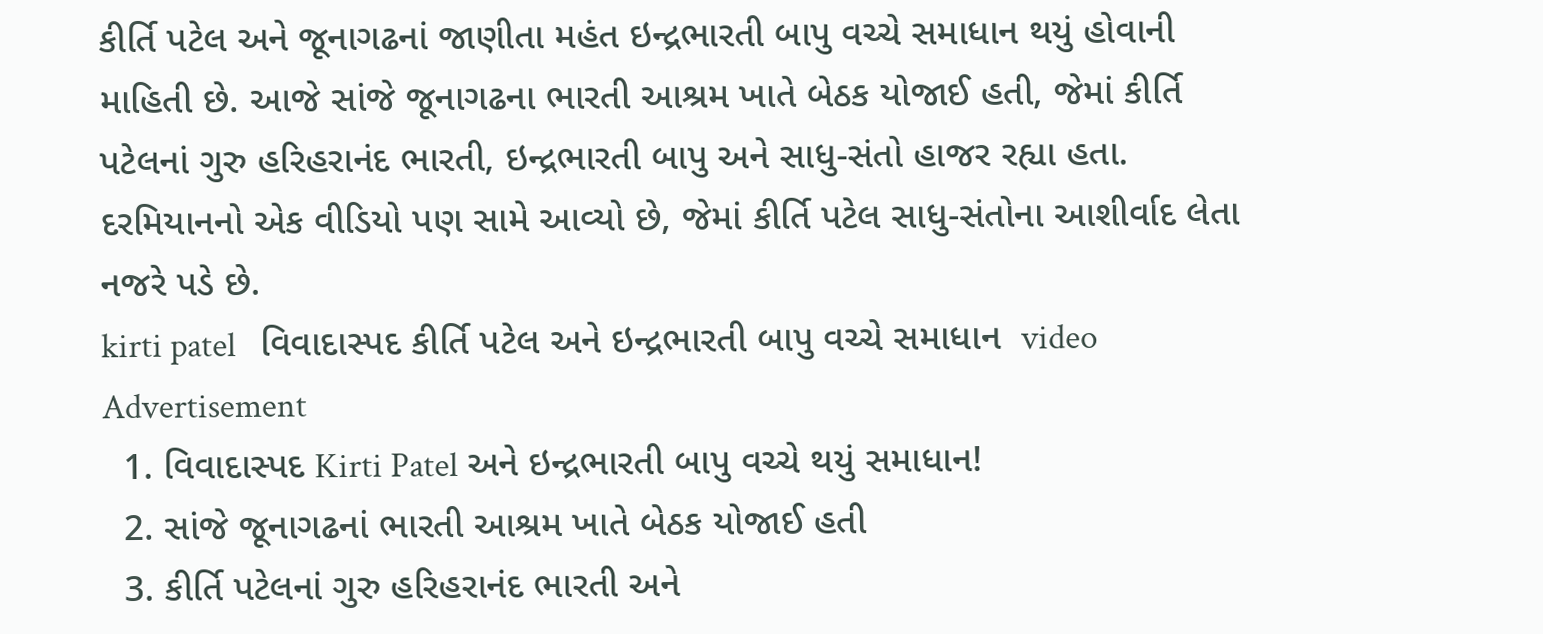કીર્તિ પટેલ અને જૂનાગઢનાં જાણીતા મહંત ઇન્દ્રભારતી બાપુ વચ્ચે સમાધાન થયું હોવાની માહિતી છે. આજે સાંજે જૂનાગઢના ભારતી આશ્રમ ખાતે બેઠક યોજાઈ હતી, જેમાં કીર્તિ પટેલનાં ગુરુ હરિહરાનંદ ભારતી, ઇન્દ્રભારતી બાપુ અને સાધુ-સંતો હાજર રહ્યા હતા. દરમિયાનનો એક વીડિયો પણ સામે આવ્યો છે, જેમાં કીર્તિ પટેલ સાધુ-સંતોના આશીર્વાદ લેતા નજરે પડે છે.
kirti patel   વિવાદાસ્પદ કીર્તિ પટેલ અને ઇન્દ્રભારતી બાપુ વચ્ચે સમાધાન  video
Advertisement
  1. વિવાદાસ્પદ Kirti Patel અને ઇન્દ્રભારતી બાપુ વચ્ચે થયું સમાધાન!
  2. સાંજે જૂનાગઢનાં ભારતી આશ્રમ ખાતે બેઠક યોજાઈ હતી
  3. કીર્તિ પટેલનાં ગુરુ હરિહરાનંદ ભારતી અને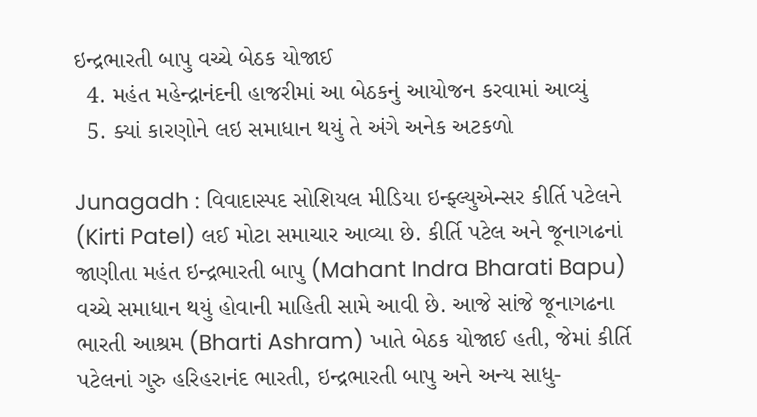ઇન્દ્રભારતી બાપુ વચ્ચે બેઠક યોજાઈ
  4. મહંત મહેન્દ્રાનંદની હાજરીમાં આ બેઠકનું આયોજન કરવામાં આવ્યું
  5. ક્યાં કારણોને લઇ સમાધાન થયું તે અંગે અનેક અટકળો

Junagadh : વિવાદાસ્પદ સોશિયલ મીડિયા ઇન્ફ્લ્યુએન્સર કીર્તિ પટેલને (Kirti Patel) લઈ મોટા સમાચાર આવ્યા છે. કીર્તિ પટેલ અને જૂનાગઢનાં જાણીતા મહંત ઇન્દ્રભારતી બાપુ (Mahant Indra Bharati Bapu) વચ્ચે સમાધાન થયું હોવાની માહિતી સામે આવી છે. આજે સાંજે જૂનાગઢના ભારતી આશ્રમ (Bharti Ashram) ખાતે બેઠક યોજાઈ હતી, જેમાં કીર્તિ પટેલનાં ગુરુ હરિહરાનંદ ભારતી, ઇન્દ્રભારતી બાપુ અને અન્ય સાધુ-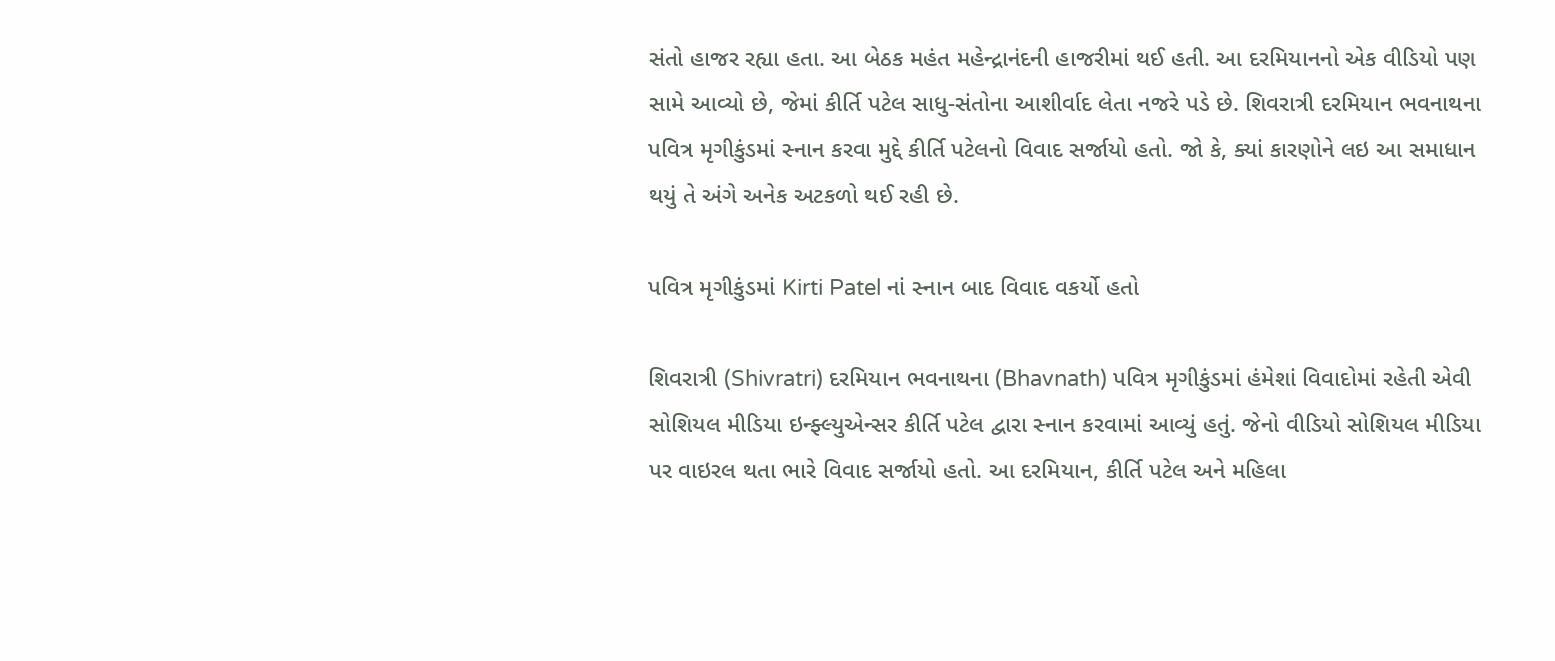સંતો હાજર રહ્યા હતા. આ બેઠક મહંત મહેન્દ્રાનંદની હાજરીમાં થઈ હતી. આ દરમિયાનનો એક વીડિયો પણ સામે આવ્યો છે, જેમાં કીર્તિ પટેલ સાધુ-સંતોના આશીર્વાદ લેતા નજરે પડે છે. શિવરાત્રી દરમિયાન ભવનાથના પવિત્ર મૃગીકુંડમાં સ્નાન કરવા મુદ્દે કીર્તિ પટેલનો વિવાદ સર્જાયો હતો. જો કે, ક્યાં કારણોને લઇ આ સમાધાન થયું તે અંગે અનેક અટકળો થઈ રહી છે.

પવિત્ર મૃગીકુંડમાં Kirti Patel નાં સ્નાન બાદ વિવાદ વકર્યો હતો

શિવરાત્રી (Shivratri) દરમિયાન ભવનાથના (Bhavnath) પવિત્ર મૃગીકુંડમાં હંમેશાં વિવાદોમાં રહેતી એવી સોશિયલ મીડિયા ઇન્ફ્લ્યુએન્સર કીર્તિ પટેલ દ્વારા સ્નાન કરવામાં આવ્યું હતું. જેનો વીડિયો સોશિયલ મીડિયા પર વાઇરલ થતા ભારે વિવાદ સર્જાયો હતો. આ દરમિયાન, કીર્તિ પટેલ અને મહિલા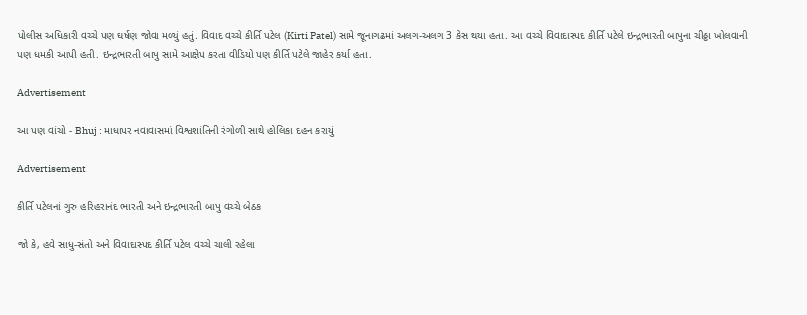પોલીસ અધિકારી વચ્ચે પણ ઘર્ષણ જોવા મળ્યું હતું. વિવાદ વચ્ચે કીર્તિ પટેલ (Kirti Patel) સામે જૂનાગઢમાં અલગ-અલગ 3 કેસ થયા હતા. આ વચ્ચે વિવાદાસ્પદ કીર્તિ પટેલે ઇન્દ્રભારતી બાપુના ચીઠ્ઠા ખોલવાની પણ ધમકી આપી હતી. ઇન્દ્રભારતી બાપુ સામે આક્ષેપ કરતા વીડિયો પણ કીર્તિ પટેલે જાહેર કર્યા હતા.

Advertisement

આ પણ વાંચો - Bhuj : માધાપર નવાવાસમાં વિશ્વશાંતિની રંગોળી સાથે હોલિકા દહન કરાયું

Advertisement

કીર્તિ પટેલનાં ગુરુ હરિહરાનંદ ભારતી અને ઇન્દ્રભારતી બાપુ વચ્ચે બેઠક

જો કે, હવે સાધુ-સંતો અને વિવાદાસ્પદ કીર્તિ પટેલ વચ્ચે ચાલી રહેલા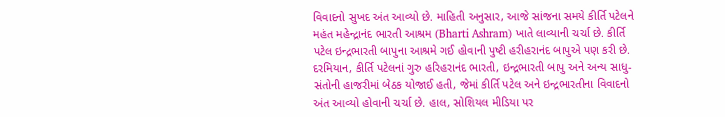વિવાદનો સુખદ અંત આવ્યો છે. માહિતી અનુસાર, આજે સાંજના સમયે કીર્તિ પટેલને મહંત મહેન્દ્રાનંદ ભારતી આશ્રમ (Bharti Ashram) ખાતે લાવ્યાની ચર્ચા છે. કીર્તિ પટેલ ઇન્દ્રભારતી બાપુના આશ્રમે ગઈ હોવાની પુષ્ટી હરીહરાનંદ બાપુએ પણ કરી છે. દરમિયાન, કીર્તિ પટેલનાં ગુરુ હરિહરાનંદ ભારતી, ઇન્દ્રભારતી બાપુ અને અન્ય સાધુ-સંતોની હાજરીમાં બેઠક યોજાઈ હતી, જેમાં કીર્તિ પટેલ અને ઇન્દ્રભારતીના વિવાદનો અંત આવ્યો હોવાની ચર્ચા છે. હાલ, સોશિયલ મીડિયા પર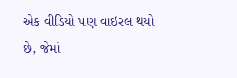એક વીડિયો પણ વાઇરલ થયો છે, જેમાં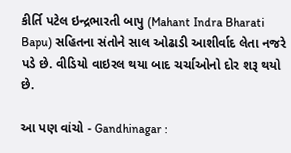કીર્તિ પટેલ ઇન્દ્રભારતી બાપુ (Mahant Indra Bharati Bapu) સહિતના સંતોને સાલ ઓઢાડી આશીર્વાદ લેતા નજરે પડે છે. વીડિયો વાઇરલ થયા બાદ ચર્ચાઓનો દોર શરૂ થયો છે.

આ પણ વાંચો - Gandhinagar :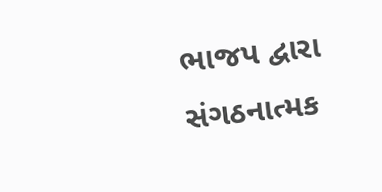ભાજપ દ્વારા સંગઠનાત્મક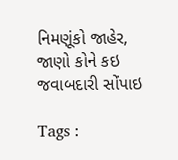નિમણૂંકો જાહેર, જાણો કોને કઇ જવાબદારી સોંપાઇ

Tags :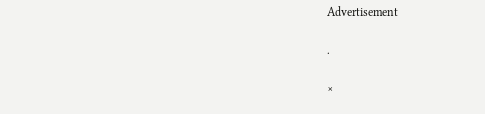Advertisement

.

×